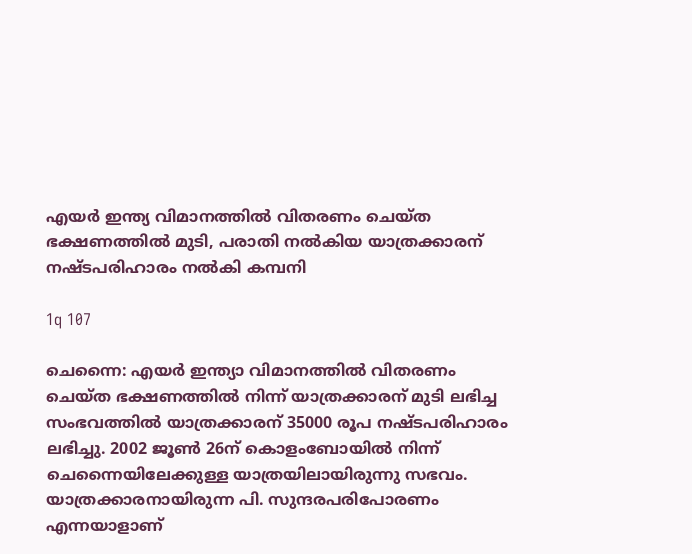എയര്‍ ഇന്ത്യ വിമാനത്തില്‍ വിതരണം ചെയ്ത ഭക്ഷണത്തില്‍ മുടി, പരാതി നല്‍കിയ യാത്രക്കാരന് നഷ്ടപരിഹാരം നല്‍കി കമ്പനി

1q 107

ചെന്നൈ: എയര്‍ ഇന്ത്യാ വിമാനത്തില്‍ വിതരണം ചെയ്ത ഭക്ഷണത്തില്‍ നിന്ന് യാത്രക്കാരന് മുടി ലഭിച്ച സംഭവത്തില്‍ യാത്രക്കാരന് 35000 രൂപ നഷ്ടപരിഹാരം ലഭിച്ചു. 2002 ജൂണ്‍ 26ന് കൊളംബോയില്‍ നിന്ന് ചെന്നൈയിലേക്കുള്ള യാത്രയിലായിരുന്നു സഭവം. യാത്രക്കാരനായിരുന്ന പി. സുന്ദരപരിപോരണം എന്നയാളാണ്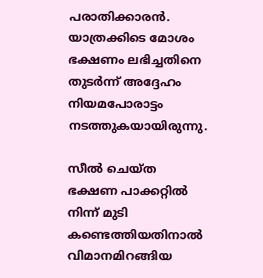പരാതിക്കാരന്‍. യാത്രക്കിടെ മോശം ഭക്ഷണം ലഭിച്ചതിനെ തുടര്‍ന്ന് അദ്ദേഹം നിയമപോരാട്ടം നടത്തുകയായിരുന്നു.

സീല്‍ ചെയ്ത ഭക്ഷണ പാക്കറ്റില്‍ നിന്ന് മുടി കണ്ടെത്തിയതിനാല്‍ വിമാനമിറങ്ങിയ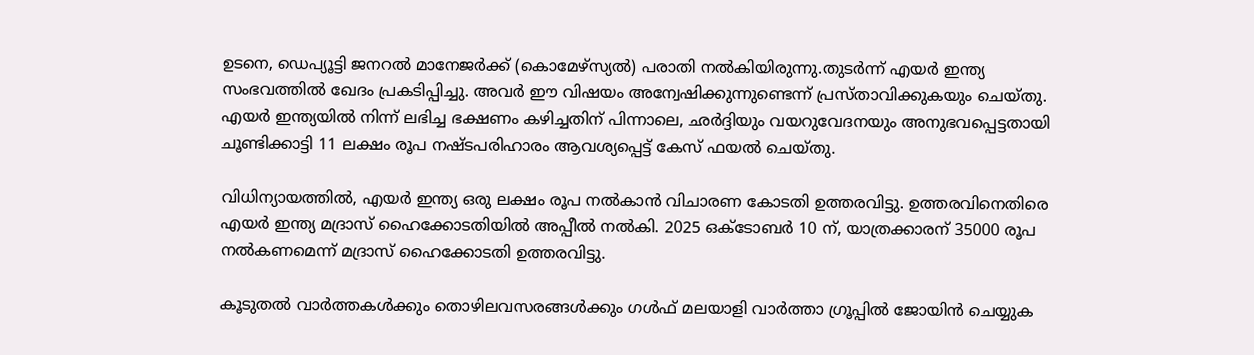ഉടനെ, ഡെപ്യൂട്ടി ജനറല്‍ മാനേജര്‍ക്ക് (കൊമേഴ്സ്യല്‍) പരാതി നല്‍കിയിരുന്നു.തുടര്‍ന്ന് എയര്‍ ഇന്ത്യ സംഭവത്തില്‍ ഖേദം പ്രകടിപ്പിച്ചു. അവര്‍ ഈ വിഷയം അന്വേഷിക്കുന്നുണ്ടെന്ന് പ്രസ്താവിക്കുകയും ചെയ്തു. എയര്‍ ഇന്ത്യയില്‍ നിന്ന് ലഭിച്ച ഭക്ഷണം കഴിച്ചതിന് പിന്നാലെ, ഛര്‍ദ്ദിയും വയറുവേദനയും അനുഭവപ്പെട്ടതായി ചൂണ്ടിക്കാട്ടി 11 ലക്ഷം രൂപ നഷ്ടപരിഹാരം ആവശ്യപ്പെട്ട് കേസ് ഫയല്‍ ചെയ്തു.

വിധിന്യായത്തില്‍, എയര്‍ ഇന്ത്യ ഒരു ലക്ഷം രൂപ നല്‍കാന്‍ വിചാരണ കോടതി ഉത്തരവിട്ടു. ഉത്തരവിനെതിരെ എയര്‍ ഇന്ത്യ മദ്രാസ് ഹൈക്കോടതിയില്‍ അപ്പീല്‍ നല്‍കി. 2025 ഒക്ടോബര്‍ 10 ന്, യാത്രക്കാരന് 35000 രൂപ നല്‍കണമെന്ന് മദ്രാസ് ഹൈക്കോടതി ഉത്തരവിട്ടു.

കൂടുതല്‍ വാര്‍ത്തകള്‍ക്കും തൊഴിലവസരങ്ങള്‍ക്കും ഗള്‍ഫ് മലയാളി വാര്‍ത്താ ഗ്രൂപ്പില്‍ ജോയിന്‍ ചെയ്യുക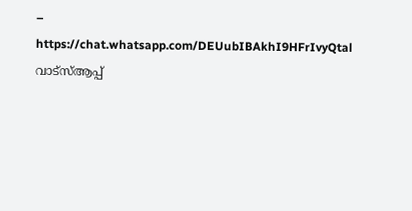– https://chat.whatsapp.com/DEUubIBAkhI9HFrIvyQtal
വാട്‌സ്ആപ്പ്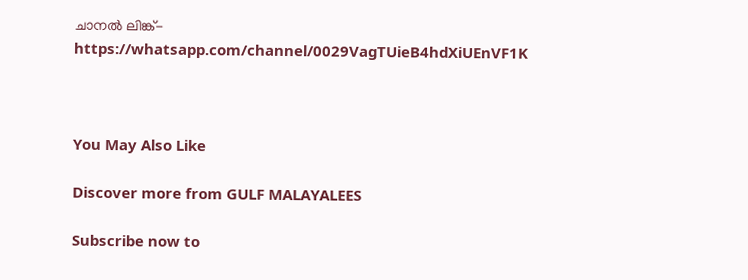ചാനല്‍ ലിങ്ക്- https://whatsapp.com/channel/0029VagTUieB4hdXiUEnVF1K



You May Also Like

Discover more from GULF MALAYALEES

Subscribe now to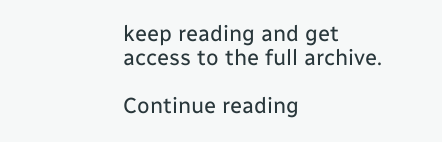keep reading and get access to the full archive.

Continue reading